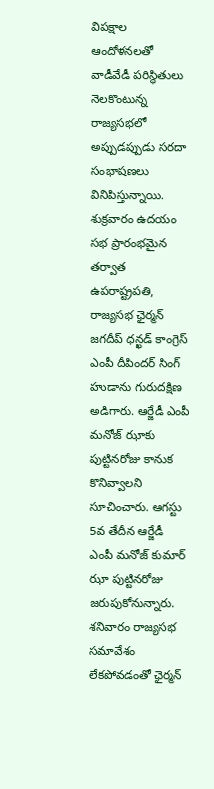విపక్షాల ఆందోళనలతో వాడీవేడీ పరిస్థితులు నెలకొంటున్న రాజ్యసభలో అప్పుడప్పుడు సరదా సంభాషణలు వినిపిస్తున్నాయి. శుక్రవారం ఉదయం సభ ప్రారంభమైన తర్వాత ఉపరాష్ట్రపతి, రాజ్యసభ ఛైర్మన్ జగదీప్ ధన్ఖడ్ కాంగ్రెస్ ఎంపీ దీపిందర్ సింగ్ హుడాను గురుదక్షిణ అడిగారు. ఆర్జేడీ ఎంపీ మనోజ్ ఝాకు పుట్టినరోజు కానుక కొనివ్వాలని సూచించారు. ఆగస్టు 5వ తేదీన ఆర్జేడీ ఎంపీ మనోజ్ కుమార్ ఝా పుట్టినరోజు జరుపుకోనున్నారు. శనివారం రాజ్యసభ సమావేశం లేకపోవడంతో ఛైర్మన్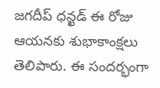జగదీప్ ధన్ఖడ్ ఈ రోజు ఆయనకు శుభాకాంక్షలు తెలిపారు. ఈ సందర్భంగా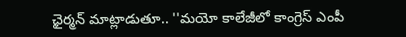ఛైర్మన్ మాట్లాడుతూ.. ''మయో కాలేజీలో కాంగ్రెస్ ఎంపీ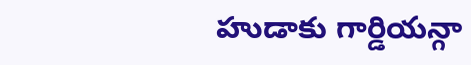హుడాకు గార్డియన్గా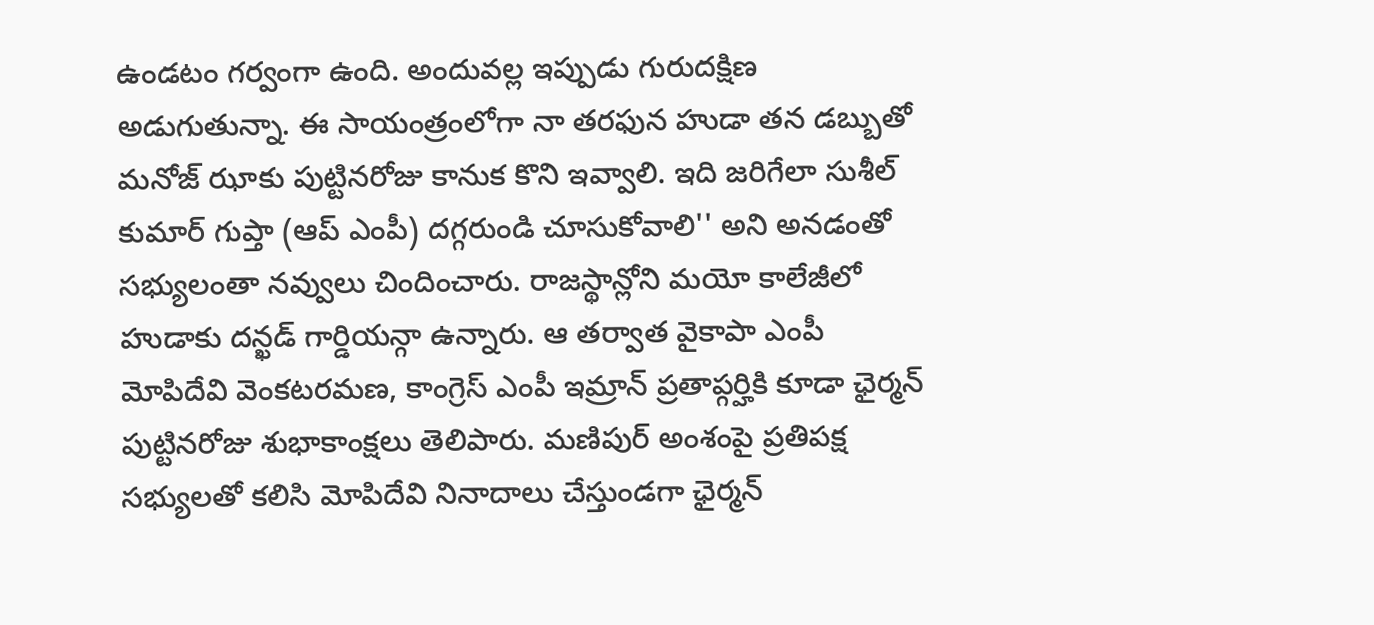ఉండటం గర్వంగా ఉంది. అందువల్ల ఇప్పుడు గురుదక్షిణ అడుగుతున్నా. ఈ సాయంత్రంలోగా నా తరఫున హుడా తన డబ్బుతో మనోజ్ ఝాకు పుట్టినరోజు కానుక కొని ఇవ్వాలి. ఇది జరిగేలా సుశీల్ కుమార్ గుప్తా (ఆప్ ఎంపీ) దగ్గరుండి చూసుకోవాలి'' అని అనడంతో సభ్యులంతా నవ్వులు చిందించారు. రాజస్థాన్లోని మయో కాలేజీలో హుడాకు దన్ఖడ్ గార్డియన్గా ఉన్నారు. ఆ తర్వాత వైకాపా ఎంపీ మోపిదేవి వెంకటరమణ, కాంగ్రెస్ ఎంపీ ఇమ్రాన్ ప్రతాప్గర్హికి కూడా ఛైర్మన్ పుట్టినరోజు శుభాకాంక్షలు తెలిపారు. మణిపుర్ అంశంపై ప్రతిపక్ష సభ్యులతో కలిసి మోపిదేవి నినాదాలు చేస్తుండగా ఛైర్మన్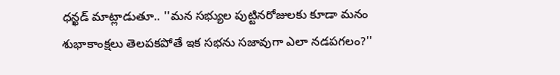ధన్ఖడ్ మాట్లాడుతూ.. ''మన సభ్యుల పుట్టినరోజులకు కూడా మనం శుభాకాంక్షలు తెలపకపోతే ఇక సభను సజావుగా ఎలా నడపగలం?''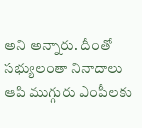అని అన్నారు. దీంతో సభ్యులంతా నినాదాలు ఆపి ముగ్గురు ఎంపీలకు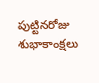పుట్టినరోజు శుభాకాంక్షలు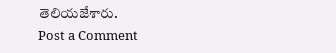తెలియజేశారు.
Post a Comment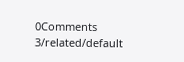0Comments
3/related/default